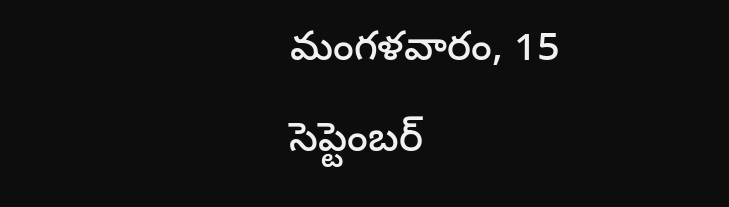మంగళవారం, 15 సెప్టెంబర్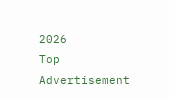2026
Top Advertisement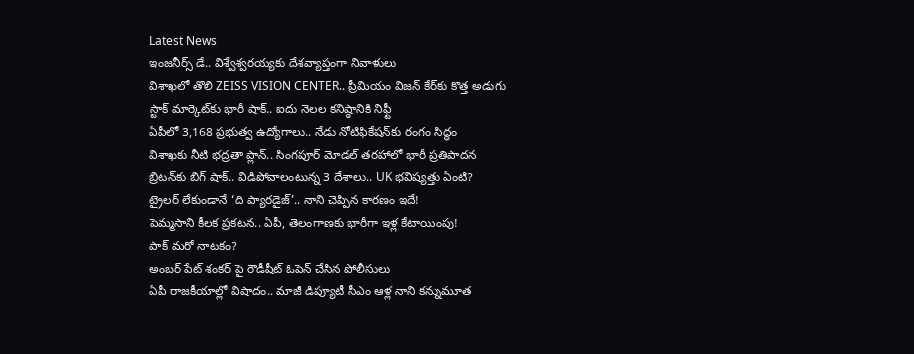Latest News
ఇంజనీర్స్ డే.. విశ్వేశ్వరయ్యకు దేశవ్యాప్తంగా నివాళులు
విశాఖలో తొలి ZEISS VISION CENTER.. ప్రీమియం విజన్ కేర్‌కు కొత్త అడుగు
స్టాక్ మార్కెట్‌కు భారీ షాక్.. ఐదు నెలల కనిష్ఠానికి నిఫ్టీ
ఏపీలో 3,168 ప్రభుత్వ ఉద్యోగాలు.. నేడు నోటిఫికేషన్‌కు రంగం సిద్ధం
విశాఖకు నీటి భద్రతా ప్లాన్.. సింగపూర్ మోడల్ తరహాలో భారీ ప్రతిపాదన
బ్రిటన్‌కు బిగ్ షాక్.. విడిపోవాలంటున్న 3 దేశాలు.. UK భవిష్యత్తు ఏంటి?
ట్రైలర్‌ లేకుండానే ‘ది ప్యారడైజ్‌’.. నాని చెప్పిన కారణం ఇదే!
పెమ్మసాని కీలక ప్రకటన.. ఏపీ, తెలంగాణకు భారీగా ఇళ్ల కేటాయింపు!
పాక్ మరో నాటకం?
అంబర్ పేట్ శంకర్ పై రౌడీషీట్ ఓపెన్ చేసిన పోలీసులు
ఏపీ రాజకీయాల్లో విషాదం.. మాజీ డిప్యూటీ సీఎం ఆళ్ల నాని కన్నుమూత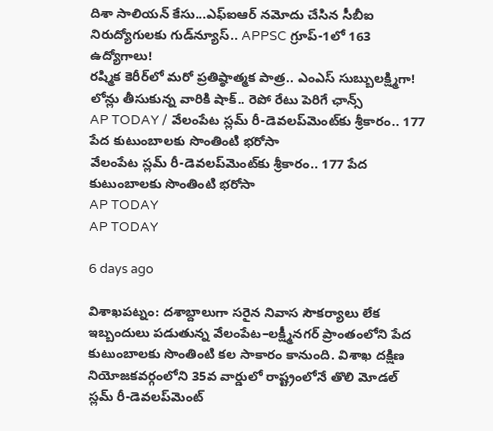దిశా సాలియన్ కేసు...ఎఫ్‌ఐఆర్ నమోదు చేసిన సీబీఐ
నిరుద్యోగులకు గుడ్‌న్యూస్‌.. APPSC గ్రూప్‌-1లో 163 ఉద్యోగాలు!
రష్మిక కెరీర్‌లో మరో ప్రతిష్ఠాత్మక పాత్ర.. ఎంఎస్ సుబ్బులక్ష్మిగా!
లోన్లు తీసుకున్న వారికి షాక్‌.. రెపో రేటు పెరిగే ఛాన్స్‌
AP TODAY / వేలంపేట స్లమ్ రీ-డెవలప్‌మెంట్‌కు శ్రీకారం.. 177 పేద కుటుంబాలకు సొంతింటి భరోసా
వేలంపేట స్లమ్ రీ-డెవలప్‌మెంట్‌కు శ్రీకారం.. 177 పేద కుటుంబాలకు సొంతింటి భరోసా
AP TODAY
AP TODAY

6 days ago

విశాఖపట్నం: దశాబ్దాలుగా సరైన నివాస సౌకర్యాలు లేక ఇబ్బందులు పడుతున్న వేలంపేట–లక్ష్మీనగర్ ప్రాంతంలోని పేద కుటుంబాలకు సొంతింటి కల సాకారం కానుంది. విశాఖ దక్షిణ నియోజకవర్గంలోని 35వ వార్డులో రాష్ట్రంలోనే తొలి మోడల్ స్లమ్ రీ-డెవలప్‌మెంట్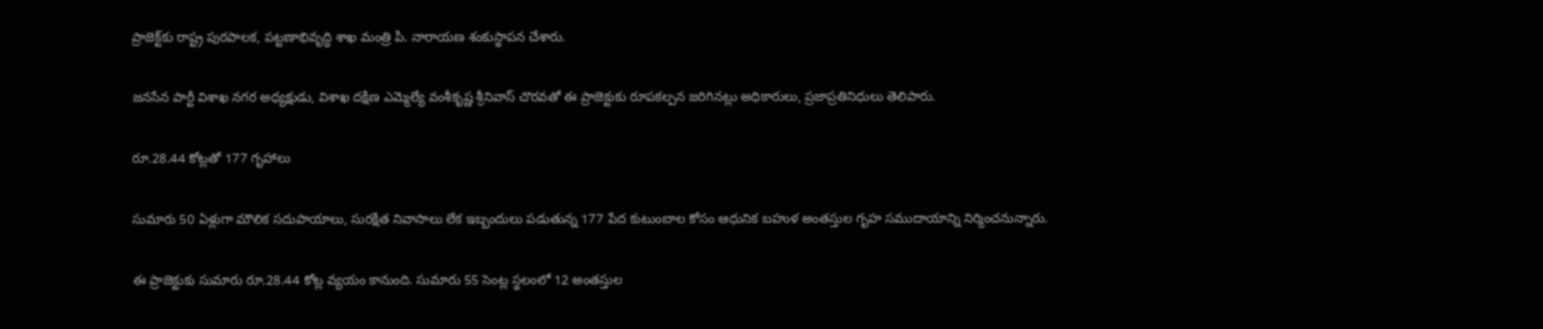ప్రాజెక్ట్‌కు రాష్ట్ర పురపాలక, పట్టణాభివృద్ధి శాఖ మంత్రి పి. నారాయణ శంకుస్థాపన చేశారు.

జనసేన పార్టీ విశాఖ నగర అధ్యక్షుడు, విశాఖ దక్షిణ ఎమ్మెల్యే వంశీకృష్ణ శ్రీనివాస్ చొరవతో ఈ ప్రాజెక్టుకు రూపకల్పన జరిగినట్లు అధికారులు, ప్రజాప్రతినిధులు తెలిపారు.

రూ.28.44 కోట్లతో 177 గృహాలు

సుమారు 50 ఏళ్లుగా మౌలిక సదుపాయాలు, సురక్షిత నివాసాలు లేక ఇబ్బందులు పడుతున్న 177 పేద కుటుంబాల కోసం ఆధునిక బహుళ అంతస్తుల గృహ సముదాయాన్ని నిర్మించనున్నారు.

ఈ ప్రాజెక్టుకు సుమారు రూ.28.44 కోట్ల వ్యయం కానుంది. సుమారు 55 సెంట్ల స్థలంలో 12 అంతస్తుల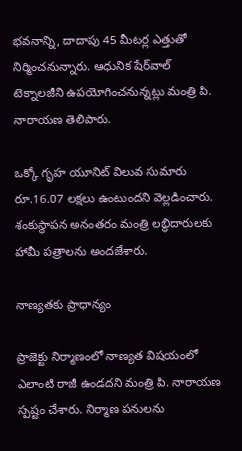భవనాన్ని, దాదాపు 45 మీటర్ల ఎత్తుతో నిర్మించనున్నారు. ఆధునిక షేర్‌వాల్ టెక్నాలజీని ఉపయోగించనున్నట్లు మంత్రి పి. నారాయణ తెలిపారు.

ఒక్కో గృహ యూనిట్ విలువ సుమారు రూ.16.07 లక్షలు ఉంటుందని వెల్లడించారు. శంకుస్థాపన అనంతరం మంత్రి లబ్ధిదారులకు హామీ పత్రాలను అందజేశారు.

నాణ్యతకు ప్రాధాన్యం

ప్రాజెక్టు నిర్మాణంలో నాణ్యత విషయంలో ఎలాంటి రాజీ ఉండదని మంత్రి పి. నారాయణ స్పష్టం చేశారు. నిర్మాణ పనులను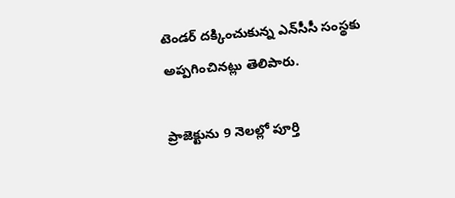టెండర్ దక్కించుకున్న ఎన్‌సీసీ సంస్థకు అప్పగించినట్లు తెలిపారు.

ప్రాజెక్టును 9 నెలల్లో పూర్తి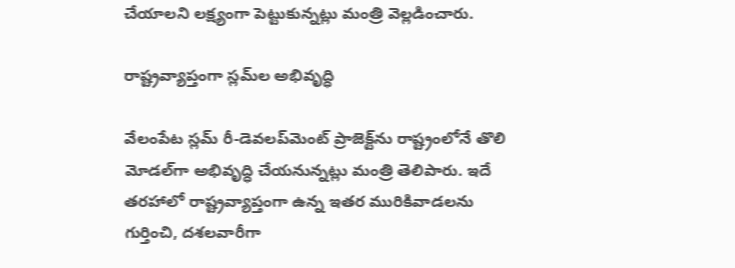చేయాలని లక్ష్యంగా పెట్టుకున్నట్లు మంత్రి వెల్లడించారు.

రాష్ట్రవ్యాప్తంగా స్లమ్‌ల అభివృద్ధి

వేలంపేట స్లమ్ రీ-డెవలప్‌మెంట్ ప్రాజెక్ట్‌ను రాష్ట్రంలోనే తొలి మోడల్‌గా అభివృద్ధి చేయనున్నట్లు మంత్రి తెలిపారు. ఇదే తరహాలో రాష్ట్రవ్యాప్తంగా ఉన్న ఇతర మురికివాడలను గుర్తించి, దశలవారీగా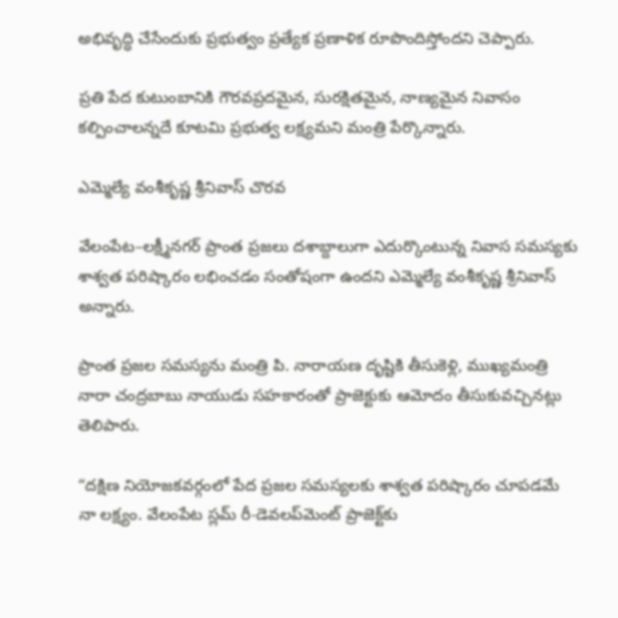అభివృద్ధి చేసేందుకు ప్రభుత్వం ప్రత్యేక ప్రణాళిక రూపొందిస్తోందని చెప్పారు.

ప్రతి పేద కుటుంబానికి గౌరవప్రదమైన, సురక్షితమైన, నాణ్యమైన నివాసం కల్పించాలన్నదే కూటమి ప్రభుత్వ లక్ష్యమని మంత్రి పేర్కొన్నారు.

ఎమ్మెల్యే వంశీకృష్ణ శ్రీనివాస్ చొరవ

వేలంపేట–లక్ష్మీనగర్ ప్రాంత ప్రజలు దశాబ్దాలుగా ఎదుర్కొంటున్న నివాస సమస్యకు శాశ్వత పరిష్కారం లభించడం సంతోషంగా ఉందని ఎమ్మెల్యే వంశీకృష్ణ శ్రీనివాస్ అన్నారు.

ప్రాంత ప్రజల సమస్యను మంత్రి పి. నారాయణ దృష్టికి తీసుకెళ్లి, ముఖ్యమంత్రి నారా చంద్రబాబు నాయుడు సహకారంతో ప్రాజెక్టుకు ఆమోదం తీసుకువచ్చినట్లు తెలిపారు.

“దక్షిణ నియోజకవర్గంలో పేద ప్రజల సమస్యలకు శాశ్వత పరిష్కారం చూపడమే నా లక్ష్యం. వేలంపేట స్లమ్ రీ-డెవలప్‌మెంట్ ప్రాజెక్ట్‌కు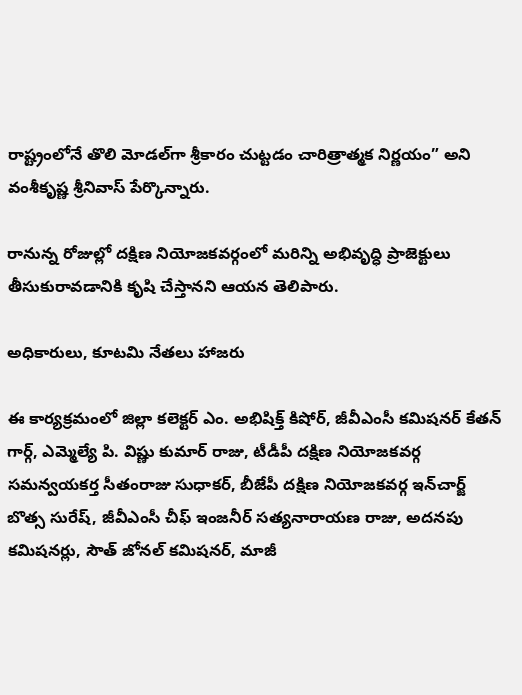రాష్ట్రంలోనే తొలి మోడల్‌గా శ్రీకారం చుట్టడం చారిత్రాత్మక నిర్ణయం” అని వంశీకృష్ణ శ్రీనివాస్ పేర్కొన్నారు.

రానున్న రోజుల్లో దక్షిణ నియోజకవర్గంలో మరిన్ని అభివృద్ధి ప్రాజెక్టులు తీసుకురావడానికి కృషి చేస్తానని ఆయన తెలిపారు.

అధికారులు, కూటమి నేతలు హాజరు

ఈ కార్యక్రమంలో జిల్లా కలెక్టర్ ఎం. అభిషిక్త్ కిషోర్, జీవీఎంసీ కమిషనర్ కేతన్ గార్గ్, ఎమ్మెల్యే పి. విష్ణు కుమార్ రాజు, టీడీపీ దక్షిణ నియోజకవర్గ సమన్వయకర్త సీతంరాజు సుధాకర్, బీజేపీ దక్షిణ నియోజకవర్గ ఇన్‌చార్జ్ బొత్స సురేష్, జీవీఎంసీ చీఫ్ ఇంజనీర్ సత్యనారాయణ రాజు, అదనపు కమిషనర్లు, సౌత్ జోనల్ కమిషనర్, మాజీ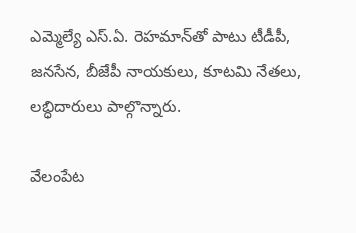ఎమ్మెల్యే ఎస్.ఏ. రెహమాన్‌తో పాటు టీడీపీ, జనసేన, బీజేపీ నాయకులు, కూటమి నేతలు, లబ్ధిదారులు పాల్గొన్నారు.

వేలంపేట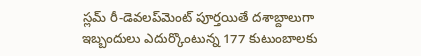స్లమ్ రీ-డెవలప్‌మెంట్ పూర్తయితే దశాబ్దాలుగా ఇబ్బందులు ఎదుర్కొంటున్న 177 కుటుంబాలకు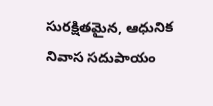సురక్షితమైన, ఆధునిక నివాస సదుపాయం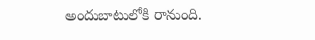అందుబాటులోకి రానుంది.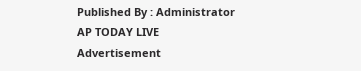Published By : Administrator
AP TODAY LIVE
Advertisement